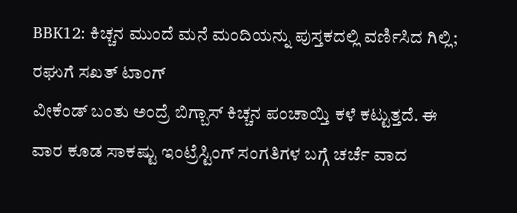BBK12: ಕಿಚ್ಚನ ಮುಂದೆ ಮನೆ ಮಂದಿಯನ್ನು ಪುಸ್ತಕದಲ್ಲಿ ವರ್ಣಿಸಿದ ಗಿಲ್ಲಿ; ರಘುಗೆ ಸಖತ್ ಟಾಂಗ್
ವೀಕೆಂಡ್ ಬಂತು ಅಂದ್ರೆ ಬಿಗ್ಬಾಸ್ ಕಿಚ್ಚನ ಪಂಚಾಯ್ತಿ ಕಳೆ ಕಟ್ಟುತ್ತದೆ. ಈ ವಾರ ಕೂಡ ಸಾಕಷ್ಟು ಇಂಟ್ರೆಸ್ಟಿಂಗ್ ಸಂಗತಿಗಳ ಬಗ್ಗೆ ಚರ್ಚೆ ವಾದ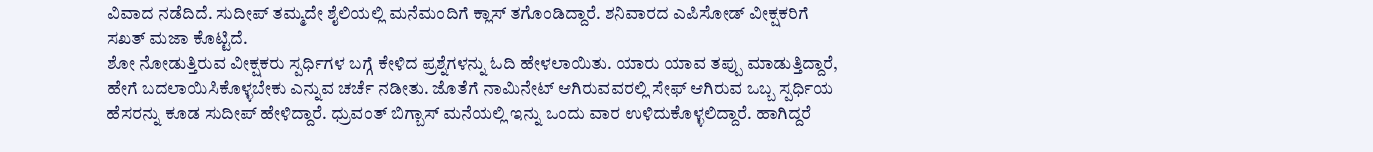ವಿವಾದ ನಡೆದಿದೆ. ಸುದೀಪ್ ತಮ್ಮದೇ ಶೈಲಿಯಲ್ಲಿ ಮನೆಮಂದಿಗೆ ಕ್ಲಾಸ್ ತಗೊಂಡಿದ್ದಾರೆ. ಶನಿವಾರದ ಎಪಿಸೋಡ್ ವೀಕ್ಷಕರಿಗೆ ಸಖತ್ ಮಜಾ ಕೊಟ್ಟಿದೆ.
ಶೋ ನೋಡುತ್ತಿರುವ ವೀಕ್ಷಕರು ಸ್ಪರ್ಧಿಗಳ ಬಗ್ಗೆ ಕೇಳಿದ ಪ್ರಶ್ನೆಗಳನ್ನು ಓದಿ ಹೇಳಲಾಯಿತು. ಯಾರು ಯಾವ ತಪ್ಪು ಮಾಡುತ್ತಿದ್ದಾರೆ, ಹೇಗೆ ಬದಲಾಯಿಸಿಕೊಳ್ಳಬೇಕು ಎನ್ನುವ ಚರ್ಚೆ ನಡೀತು. ಜೊತೆಗೆ ನಾಮಿನೇಟ್ ಆಗಿರುವವರಲ್ಲಿ ಸೇಫ್ ಆಗಿರುವ ಒಬ್ಬ ಸ್ಪರ್ಧಿಯ ಹೆಸರನ್ನು ಕೂಡ ಸುದೀಪ್ ಹೇಳಿದ್ದಾರೆ. ಧ್ರುವಂತ್ ಬಿಗ್ಬಾಸ್ ಮನೆಯಲ್ಲಿ ಇನ್ನು ಒಂದು ವಾರ ಉಳಿದುಕೊಳ್ಳಲಿದ್ದಾರೆ. ಹಾಗಿದ್ದರೆ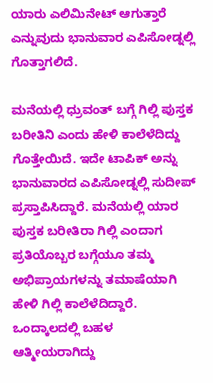ಯಾರು ಎಲಿಮಿನೇಟ್ ಆಗುತ್ತಾರೆ ಎನ್ನುವುದು ಭಾನುವಾರ ಎಪಿಸೋಡ್ನಲ್ಲಿ ಗೊತ್ತಾಗಲಿದೆ.

ಮನೆಯಲ್ಲಿ ಧ್ರುವಂತ್ ಬಗ್ಗೆ ಗಿಲ್ಲಿ ಪುಸ್ತಕ ಬರೀತಿನಿ ಎಂದು ಹೇಳಿ ಕಾಲೆಳೆದಿದ್ದು ಗೊತ್ತೇಯಿದೆ. ಇದೇ ಟಾಪಿಕ್ ಅನ್ನು ಭಾನುವಾರದ ಎಪಿಸೋಡ್ನಲ್ಲಿ ಸುದೀಪ್ ಪ್ರಸ್ತಾಪಿಸಿದ್ದಾರೆ. ಮನೆಯಲ್ಲಿ ಯಾರ ಪುಸ್ತಕ ಬರೀತಿರಾ ಗಿಲ್ಲಿ ಎಂದಾಗ ಪ್ರತಿಯೊಬ್ಬರ ಬಗ್ಗೆಯೂ ತಮ್ಮ ಅಭಿಪ್ರಾಯಗಳನ್ನು ತಮಾಷೆಯಾಗಿ ಹೇಳಿ ಗಿಲ್ಲಿ ಕಾಲೆಳೆದಿದ್ದಾರೆ. ಒಂದ್ಕಾಲದಲ್ಲಿ ಬಹಳ ಆತ್ಮೀಯರಾಗಿದ್ದು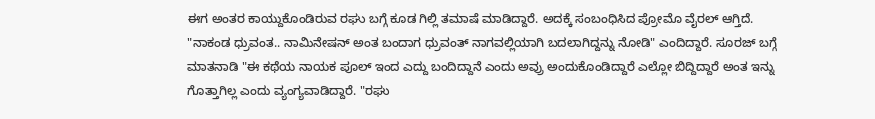ಈಗ ಅಂತರ ಕಾಯ್ದುಕೊಂಡಿರುವ ರಘು ಬಗ್ಗೆ ಕೂಡ ಗಿಲ್ಲಿ ತಮಾಷೆ ಮಾಡಿದ್ದಾರೆ. ಅದಕ್ಕೆ ಸಂಬಂಧಿಸಿದ ಪ್ರೋಮೊ ವೈರಲ್ ಆಗ್ತಿದೆ.
"ನಾಕಂಡ ಧ್ರುವಂತ.. ನಾಮಿನೇಷನ್ ಅಂತ ಬಂದಾಗ ಧ್ರುವಂತ್ ನಾಗವಲ್ಲಿಯಾಗಿ ಬದಲಾಗಿದ್ದನ್ನು ನೋಡಿ" ಎಂದಿದ್ದಾರೆ. ಸೂರಜ್ ಬಗ್ಗೆ ಮಾತನಾಡಿ "ಈ ಕಥೆಯ ನಾಯಕ ಪೂಲ್ ಇಂದ ಎದ್ದು ಬಂದಿದ್ದಾನೆ ಎಂದು ಅವ್ರು ಅಂದುಕೊಂಡಿದ್ದಾರೆ ಎಲ್ಲೋ ಬಿದ್ದಿದ್ದಾರೆ ಅಂತ ಇನ್ನು ಗೊತ್ತಾಗಿಲ್ಲ ಎಂದು ವ್ಯಂಗ್ಯವಾಡಿದ್ದಾರೆ. "ರಘು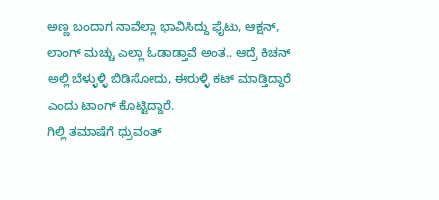ಅಣ್ಣ ಬಂದಾಗ ನಾವೆಲ್ಲಾ ಭಾವಿಸಿದ್ದು ಫೈಟು, ಆಕ್ಷನ್, ಲಾಂಗ್ ಮಚ್ಚು ಎಲ್ಲಾ ಓಡಾಡ್ತಾವೆ ಅಂತ.. ಆದ್ರೆ ಕಿಚನ್ ಅಲ್ಲಿ ಬೆಳ್ಳುಳ್ಳಿ ಬಿಡಿಸೋದು, ಈರುಳ್ಳಿ ಕಟ್ ಮಾಡ್ತಿದ್ದಾರೆ ಎಂದು ಟಾಂಗ್ ಕೊಟ್ಟಿದ್ದಾರೆ.
ಗಿಲ್ಲಿ ತಮಾಷೆಗೆ ಧ್ರುವಂತ್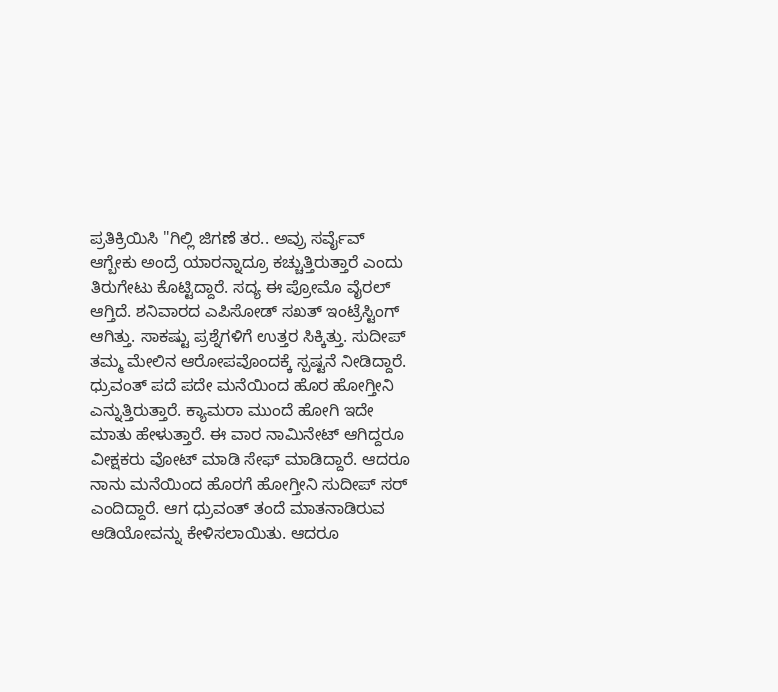ಪ್ರತಿಕ್ರಿಯಿಸಿ "ಗಿಲ್ಲಿ ಜಿಗಣೆ ತರ.. ಅವ್ರು ಸರ್ವೈವ್ ಆಗ್ಬೇಕು ಅಂದ್ರೆ ಯಾರನ್ನಾದ್ರೂ ಕಚ್ಚುತ್ತಿರುತ್ತಾರೆ ಎಂದು ತಿರುಗೇಟು ಕೊಟ್ಟಿದ್ದಾರೆ. ಸದ್ಯ ಈ ಪ್ರೋಮೊ ವೈರಲ್ ಆಗ್ತಿದೆ. ಶನಿವಾರದ ಎಪಿಸೋಡ್ ಸಖತ್ ಇಂಟ್ರೆಸ್ಟಿಂಗ್ ಆಗಿತ್ತು. ಸಾಕಷ್ಟು ಪ್ರಶ್ನೆಗಳಿಗೆ ಉತ್ತರ ಸಿಕ್ಕಿತ್ತು. ಸುದೀಪ್ ತಮ್ಮ ಮೇಲಿನ ಆರೋಪವೊಂದಕ್ಕೆ ಸ್ಪಷ್ಟನೆ ನೀಡಿದ್ದಾರೆ.
ಧ್ರುವಂತ್ ಪದೆ ಪದೇ ಮನೆಯಿಂದ ಹೊರ ಹೋಗ್ತೀನಿ ಎನ್ನುತ್ತಿರುತ್ತಾರೆ. ಕ್ಯಾಮರಾ ಮುಂದೆ ಹೋಗಿ ಇದೇ ಮಾತು ಹೇಳುತ್ತಾರೆ. ಈ ವಾರ ನಾಮಿನೇಟ್ ಆಗಿದ್ದರೂ ವೀಕ್ಷಕರು ವೋಟ್ ಮಾಡಿ ಸೇಫ್ ಮಾಡಿದ್ದಾರೆ. ಆದರೂ ನಾನು ಮನೆಯಿಂದ ಹೊರಗೆ ಹೋಗ್ತೀನಿ ಸುದೀಪ್ ಸರ್ ಎಂದಿದ್ದಾರೆ. ಆಗ ಧ್ರುವಂತ್ ತಂದೆ ಮಾತನಾಡಿರುವ ಆಡಿಯೋವನ್ನು ಕೇಳಿಸಲಾಯಿತು. ಆದರೂ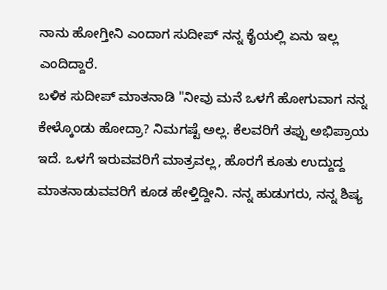ನಾನು ಹೋಗ್ತೀನಿ ಎಂದಾಗ ಸುದೀಪ್ ನನ್ನ ಕೈಯಲ್ಲಿ ಏನು ಇಲ್ಲ ಎಂದಿದ್ದಾರೆ.
ಬಳಿಕ ಸುದೀಪ್ ಮಾತನಾಡಿ "ನೀವು ಮನೆ ಒಳಗೆ ಹೋಗುವಾಗ ನನ್ನ ಕೇಳ್ಕೊಂಡು ಹೋದ್ರಾ? ನಿಮಗಷ್ಟೆ ಅಲ್ಲ. ಕೆಲವರಿಗೆ ತಪ್ಪು ಅಭಿಪ್ರಾಯ ಇದೆ. ಒಳಗೆ ಇರುವವರಿಗೆ ಮಾತ್ರವಲ್ಲ, ಹೊರಗೆ ಕೂತು ಉದ್ದುದ್ದ ಮಾತನಾಡುವವರಿಗೆ ಕೂಡ ಹೇಳ್ತಿದ್ದೀನಿ. ನನ್ನ ಹುಡುಗರು, ನನ್ನ ಶಿಷ್ಯ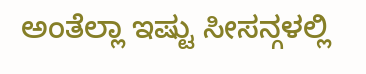ಅಂತೆಲ್ಲಾ ಇಷ್ಟು ಸೀಸನ್ಗಳಲ್ಲಿ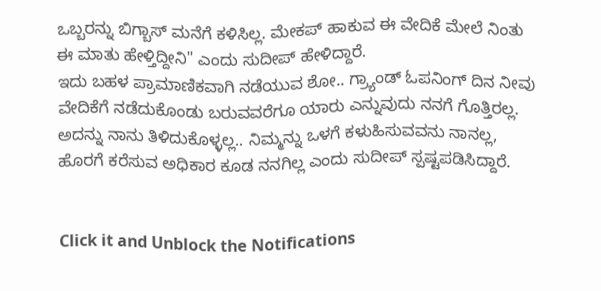ಒಬ್ಬರನ್ನು ಬಿಗ್ಬಾಸ್ ಮನೆಗೆ ಕಳಿಸಿಲ್ಲ. ಮೇಕಪ್ ಹಾಕುವ ಈ ವೇದಿಕೆ ಮೇಲೆ ನಿಂತು ಈ ಮಾತು ಹೇಳ್ತಿದ್ದೀನಿ" ಎಂದು ಸುದೀಪ್ ಹೇಳಿದ್ದಾರೆ.
ಇದು ಬಹಳ ಪ್ರಾಮಾಣಿಕವಾಗಿ ನಡೆಯುವ ಶೋ.. ಗ್ರ್ಯಾಂಡ್ ಓಪನಿಂಗ್ ದಿನ ನೀವು ವೇದಿಕೆಗೆ ನಡೆದುಕೊಂಡು ಬರುವವರೆಗೂ ಯಾರು ಎನ್ನುವುದು ನನಗೆ ಗೊತ್ತಿರಲ್ಲ. ಅದನ್ನು ನಾನು ತಿಳಿದುಕೊಳ್ಳಲ್ಲ.. ನಿಮ್ಮನ್ನು ಒಳಗೆ ಕಳುಹಿಸುವವನು ನಾನಲ್ಲ, ಹೊರಗೆ ಕರೆಸುವ ಅಧಿಕಾರ ಕೂಡ ನನಗಿಲ್ಲ ಎಂದು ಸುದೀಪ್ ಸ್ಪಷ್ಟಪಡಿಸಿದ್ದಾರೆ.


Click it and Unblock the Notifications